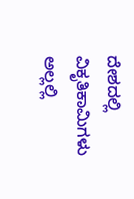ದೇಶದಲ್ಲಿ ವಿಕೃತಿಕಾಮಿಗಳು ಅಲ್ಲಲ್ಲಿ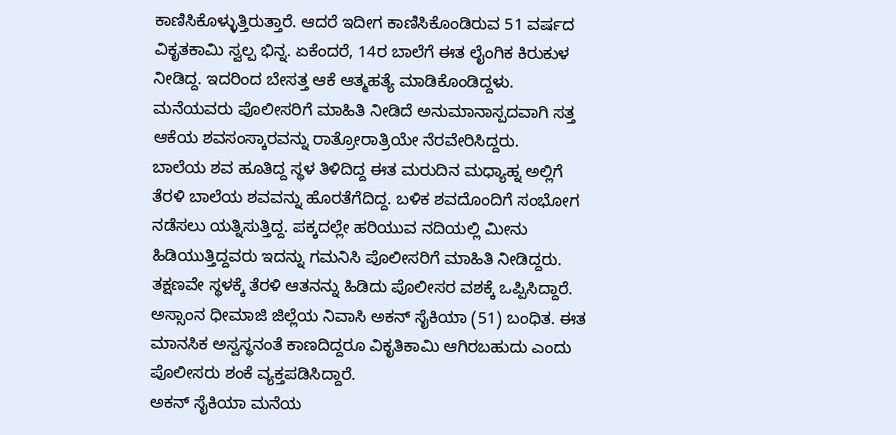ಕಾಣಿಸಿಕೊಳ್ಳುತ್ತಿರುತ್ತಾರೆ. ಆದರೆ ಇದೀಗ ಕಾಣಿಸಿಕೊಂಡಿರುವ 51 ವರ್ಷದ ವಿಕೃತಕಾಮಿ ಸ್ವಲ್ಪ ಭಿನ್ನ. ಏಕೆಂದರೆ, 14ರ ಬಾಲೆಗೆ ಈತ ಲೈಂಗಿಕ ಕಿರುಕುಳ ನೀಡಿದ್ದ. ಇದರಿಂದ ಬೇಸತ್ತ ಆಕೆ ಆತ್ಮಹತ್ಯೆ ಮಾಡಿಕೊಂಡಿದ್ದಳು. ಮನೆಯವರು ಪೊಲೀಸರಿಗೆ ಮಾಹಿತಿ ನೀಡಿದೆ ಅನುಮಾನಾಸ್ಪದವಾಗಿ ಸತ್ತ ಆಕೆಯ ಶವಸಂಸ್ಕಾರವನ್ನು ರಾತ್ರೋರಾತ್ರಿಯೇ ನೆರವೇರಿಸಿದ್ದರು.
ಬಾಲೆಯ ಶವ ಹೂತಿದ್ದ ಸ್ಥಳ ತಿಳಿದಿದ್ದ ಈತ ಮರುದಿನ ಮಧ್ಯಾಹ್ನ ಅಲ್ಲಿಗೆ ತೆರಳಿ ಬಾಲೆಯ ಶವವನ್ನು ಹೊರತೆಗೆದಿದ್ದ. ಬಳಿಕ ಶವದೊಂದಿಗೆ ಸಂಭೋಗ ನಡೆಸಲು ಯತ್ನಿಸುತ್ತಿದ್ದ. ಪಕ್ಕದಲ್ಲೇ ಹರಿಯುವ ನದಿಯಲ್ಲಿ ಮೀನು ಹಿಡಿಯುತ್ತಿದ್ದವರು ಇದನ್ನು ಗಮನಿಸಿ ಪೊಲೀಸರಿಗೆ ಮಾಹಿತಿ ನೀಡಿದ್ದರು. ತಕ್ಷಣವೇ ಸ್ಥಳಕ್ಕೆ ತೆರಳಿ ಆತನನ್ನು ಹಿಡಿದು ಪೊಲೀಸರ ವಶಕ್ಕೆ ಒಪ್ಪಿಸಿದ್ದಾರೆ.
ಅಸ್ಸಾಂನ ಧೀಮಾಜಿ ಜಿಲ್ಲೆಯ ನಿವಾಸಿ ಅಕನ್ ಸೈಕಿಯಾ (51) ಬಂಧಿತ. ಈತ ಮಾನಸಿಕ ಅಸ್ವಸ್ಥನಂತೆ ಕಾಣದಿದ್ದರೂ ವಿಕೃತಿಕಾಮಿ ಆಗಿರಬಹುದು ಎಂದು ಪೊಲೀಸರು ಶಂಕೆ ವ್ಯಕ್ತಪಡಿಸಿದ್ದಾರೆ.
ಅಕನ್ ಸೈಕಿಯಾ ಮನೆಯ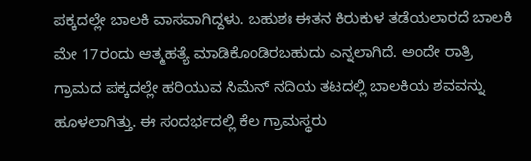ಪಕ್ಕದಲ್ಲೇ ಬಾಲಕಿ ವಾಸವಾಗಿದ್ದಳು. ಬಹುಶಃ ಈತನ ಕಿರುಕುಳ ತಡೆಯಲಾರದೆ ಬಾಲಕಿ ಮೇ 17ರಂದು ಆತ್ಮಹತ್ಯೆ ಮಾಡಿಕೊಂಡಿರಬಹುದು ಎನ್ನಲಾಗಿದೆ. ಅಂದೇ ರಾತ್ರಿ ಗ್ರಾಮದ ಪಕ್ಕದಲ್ಲೇ ಹರಿಯುವ ಸಿಮೆನ್ ನದಿಯ ತಟದಲ್ಲಿ ಬಾಲಕಿಯ ಶವವನ್ನು ಹೂಳಲಾಗಿತ್ತು. ಈ ಸಂದರ್ಭದಲ್ಲಿ ಕೆಲ ಗ್ರಾಮಸ್ಥರು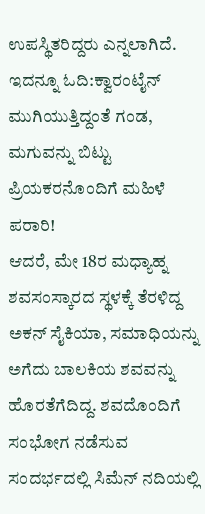ಉಪಸ್ಥಿತರಿದ್ದರು ಎನ್ನಲಾಗಿದೆ.
ಇದನ್ನೂ ಓದಿ:ಕ್ವಾರಂಟೈನ್ ಮುಗಿಯುತ್ತಿದ್ದಂತೆ ಗಂಡ, ಮಗುವನ್ನು ಬಿಟ್ಟು ಪ್ರಿಯಕರನೊಂದಿಗೆ ಮಹಿಳೆ ಪರಾರಿ!
ಆದರೆ, ಮೇ 18ರ ಮಧ್ಯಾಹ್ನ ಶವಸಂಸ್ಕಾರದ ಸ್ಥಳಕ್ಕೆ ತೆರಳಿದ್ದ ಅಕನ್ ಸೈಕಿಯಾ, ಸಮಾಧಿಯನ್ನು ಅಗೆದು ಬಾಲಕಿಯ ಶವವನ್ನು ಹೊರತೆಗೆದಿದ್ದ. ಶವದೊಂದಿಗೆ ಸಂಭೋಗ ನಡೆಸುವ ಸಂದರ್ಭದಲ್ಲಿ ಸಿಮೆನ್ ನದಿಯಲ್ಲಿ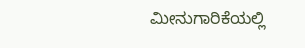ಮೀನುಗಾರಿಕೆಯಲ್ಲಿ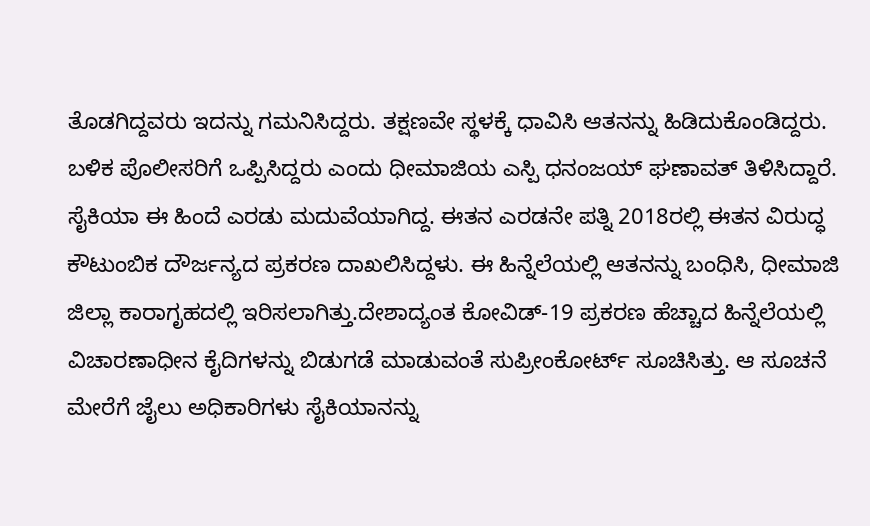ತೊಡಗಿದ್ದವರು ಇದನ್ನು ಗಮನಿಸಿದ್ದರು. ತಕ್ಷಣವೇ ಸ್ಥಳಕ್ಕೆ ಧಾವಿಸಿ ಆತನನ್ನು ಹಿಡಿದುಕೊಂಡಿದ್ದರು. ಬಳಿಕ ಪೊಲೀಸರಿಗೆ ಒಪ್ಪಿಸಿದ್ದರು ಎಂದು ಧೀಮಾಜಿಯ ಎಸ್ಪಿ ಧನಂಜಯ್ ಘಣಾವತ್ ತಿಳಿಸಿದ್ದಾರೆ.
ಸೈಕಿಯಾ ಈ ಹಿಂದೆ ಎರಡು ಮದುವೆಯಾಗಿದ್ದ. ಈತನ ಎರಡನೇ ಪತ್ನಿ 2018ರಲ್ಲಿ ಈತನ ವಿರುದ್ಧ ಕೌಟುಂಬಿಕ ದೌರ್ಜನ್ಯದ ಪ್ರಕರಣ ದಾಖಲಿಸಿದ್ದಳು. ಈ ಹಿನ್ನೆಲೆಯಲ್ಲಿ ಆತನನ್ನು ಬಂಧಿಸಿ, ಧೀಮಾಜಿ ಜಿಲ್ಲಾ ಕಾರಾಗೃಹದಲ್ಲಿ ಇರಿಸಲಾಗಿತ್ತು.ದೇಶಾದ್ಯಂತ ಕೋವಿಡ್-19 ಪ್ರಕರಣ ಹೆಚ್ಚಾದ ಹಿನ್ನೆಲೆಯಲ್ಲಿ ವಿಚಾರಣಾಧೀನ ಕೈದಿಗಳನ್ನು ಬಿಡುಗಡೆ ಮಾಡುವಂತೆ ಸುಪ್ರೀಂಕೋರ್ಟ್ ಸೂಚಿಸಿತ್ತು. ಆ ಸೂಚನೆ ಮೇರೆಗೆ ಜೈಲು ಅಧಿಕಾರಿಗಳು ಸೈಕಿಯಾನನ್ನು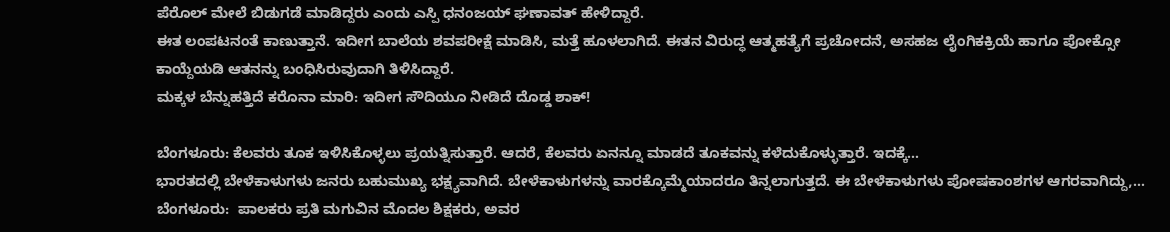ಪೆರೊಲ್ ಮೇಲೆ ಬಿಡುಗಡೆ ಮಾಡಿದ್ದರು ಎಂದು ಎಸ್ಪಿ ಧನಂಜಯ್ ಘಣಾವತ್ ಹೇಳಿದ್ದಾರೆ.
ಈತ ಲಂಪಟನಂತೆ ಕಾಣುತ್ತಾನೆ. ಇದೀಗ ಬಾಲೆಯ ಶವಪರೀಕ್ಷೆ ಮಾಡಿಸಿ, ಮತ್ತೆ ಹೂಳಲಾಗಿದೆ. ಈತನ ವಿರುದ್ಧ ಆತ್ಮಹತ್ಯೆಗೆ ಪ್ರಚೋದನೆ, ಅಸಹಜ ಲೈಂಗಿಕಕ್ರಿಯೆ ಹಾಗೂ ಪೋಕ್ಸೋ ಕಾಯ್ದೆಯಡಿ ಆತನನ್ನು ಬಂಧಿಸಿರುವುದಾಗಿ ತಿಳಿಸಿದ್ದಾರೆ.
ಮಕ್ಕಳ ಬೆನ್ನುಹತ್ತಿದೆ ಕರೊನಾ ಮಾರಿ: ಇದೀಗ ಸೌದಿಯೂ ನೀಡಿದೆ ದೊಡ್ಡ ಶಾಕ್!

ಬೆಂಗಳೂರು: ಕೆಲವರು ತೂಕ ಇಳಿಸಿಕೊಳ್ಳಲು ಪ್ರಯತ್ನಿಸುತ್ತಾರೆ. ಆದರೆ, ಕೆಲವರು ಏನನ್ನೂ ಮಾಡದೆ ತೂಕವನ್ನು ಕಳೆದುಕೊಳ್ಳುತ್ತಾರೆ. ಇದಕ್ಕೆ…
ಭಾರತದಲ್ಲಿ ಬೇಳೆಕಾಳುಗಳು ಜನರು ಬಹುಮುಖ್ಯ ಭಕ್ಷ್ಯವಾಗಿದೆ. ಬೇಳೆಕಾಳುಗಳನ್ನು ವಾರಕ್ಕೊಮ್ಮೆಯಾದರೂ ತಿನ್ನಲಾಗುತ್ತದೆ. ಈ ಬೇಳೆಕಾಳುಗಳು ಪೋಷಕಾಂಶಗಳ ಆಗರವಾಗಿದ್ದು,…
ಬೆಂಗಳೂರು:  ಪಾಲಕರು ಪ್ರತಿ ಮಗುವಿನ ಮೊದಲ ಶಿಕ್ಷಕರು, ಅವರ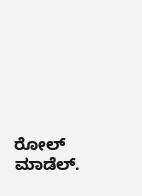ರೋಲ್ ಮಾಡೆಲ್.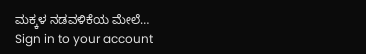ಮಕ್ಕಳ ನಡವಳಿಕೆಯ ಮೇಲೆ…
Sign in to your account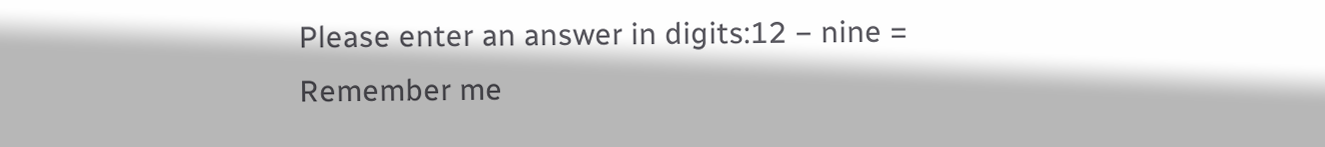Please enter an answer in digits:12 − nine =
Remember me